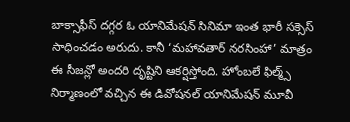బాక్సాఫీస్ దగ్గర ఓ యానిమేషన్ సినిమా ఇంత భారీ సక్సెస్ సాధించడం అరుదు. కానీ ‘మహావతార్ నరసింహా’ మాత్రం ఈ సీజన్లో అందరి దృష్టిని ఆకర్షిస్తోంది. హోంబలే ఫిల్మ్స్ నిర్మాణంలో వచ్చిన ఈ డివోషనల్ యానిమేషన్ మూవీ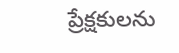ప్రేక్షకులను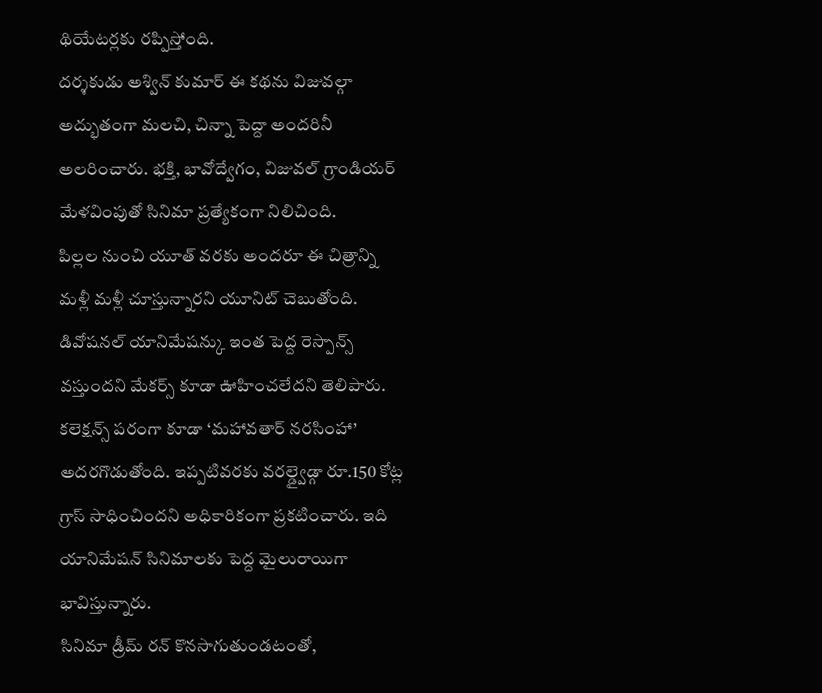థియేటర్లకు రప్పిస్తోంది.
దర్శకుడు అశ్విన్ కుమార్ ఈ కథను విజువల్గా అద్భుతంగా మలచి, చిన్నా పెద్దా అందరినీ అలరించారు. భక్తి, భావోద్వేగం, విజువల్ గ్రాండియర్ మేళవింపుతో సినిమా ప్రత్యేకంగా నిలిచింది.
పిల్లల నుంచి యూత్ వరకు అందరూ ఈ చిత్రాన్ని మళ్లీ మళ్లీ చూస్తున్నారని యూనిట్ చెబుతోంది. డివోషనల్ యానిమేషన్కు ఇంత పెద్ద రెస్పాన్స్ వస్తుందని మేకర్స్ కూడా ఊహించలేదని తెలిపారు.
కలెక్షన్స్ పరంగా కూడా ‘మహావతార్ నరసింహా’ అదరగొడుతోంది. ఇప్పటివరకు వరల్డ్వైడ్గా రూ.150 కోట్ల గ్రాస్ సాధించిందని అధికారికంగా ప్రకటించారు. ఇది యానిమేషన్ సినిమాలకు పెద్ద మైలురాయిగా భావిస్తున్నారు.
సినిమా డ్రీమ్ రన్ కొనసాగుతుండటంతో,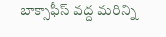బాక్సాఫీస్ వద్ద మరిన్ని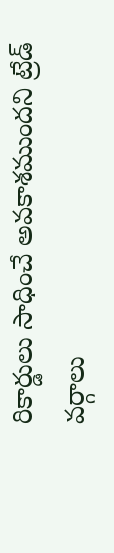రికార్డులు సాధించే అవకాశముందని ట్రేడ్ వర్గాలు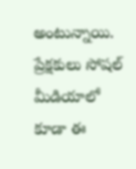అంటున్నాయి. ప్రేక్షకులు సోషల్ మీడియాలో కూడా ఈ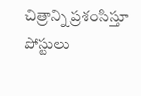చిత్రాన్ని ప్రశంసిస్తూ పోస్టులు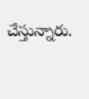చేస్తున్నారు.